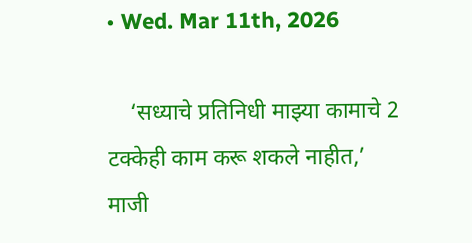• Wed. Mar 11th, 2026

    ‘सध्याचे प्रतिनिधी माझ्या कामाचे 2 टक्केही काम करू शकले नाहीत,’ माजी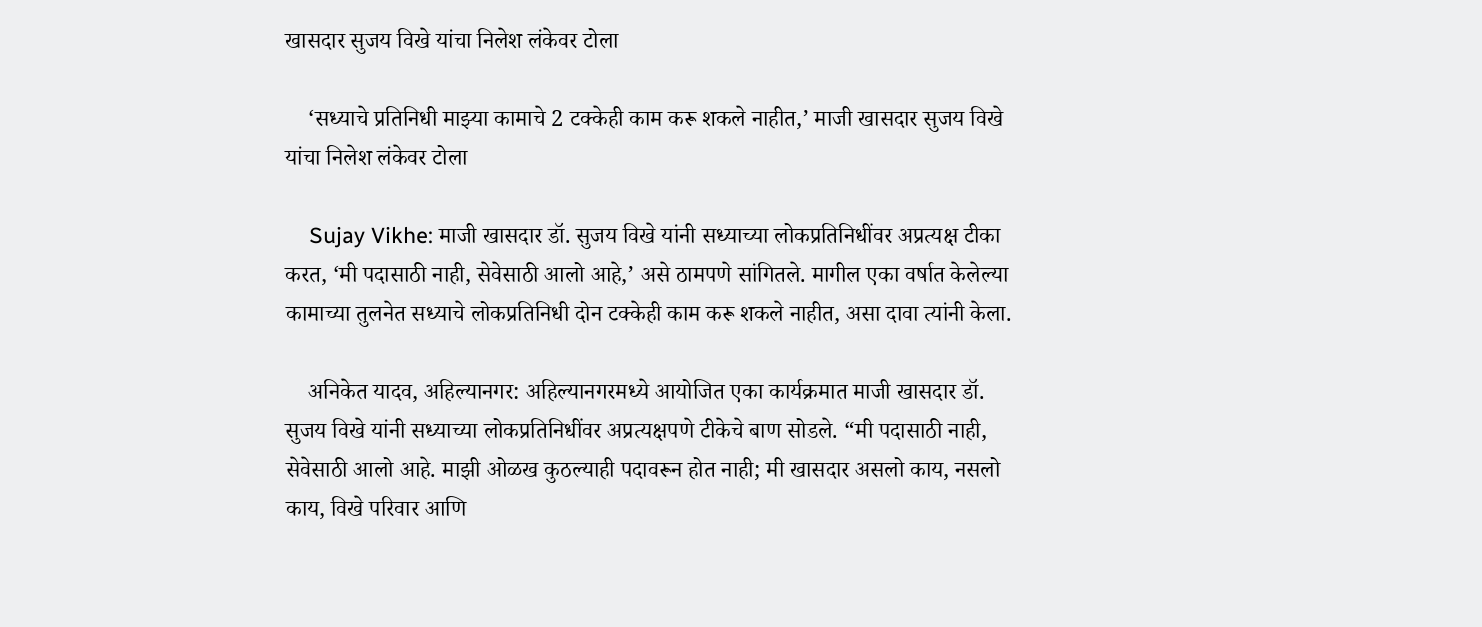खासदार सुजय विखे यांचा निलेश लंकेवर टोला

    ‘सध्याचे प्रतिनिधी माझ्या कामाचे 2 टक्केही काम करू शकले नाहीत,’ माजी खासदार सुजय विखे यांचा निलेश लंकेवर टोला

    Sujay Vikhe: माजी खासदार डॉ. सुजय विखे यांनी सध्याच्या लोकप्रतिनिधींवर अप्रत्यक्ष टीका करत, ‘मी पदासाठी नाही, सेवेसाठी आलो आहे,’ असे ठामपणे सांगितले. मागील एका वर्षात केलेल्या कामाच्या तुलनेत सध्याचे लोकप्रतिनिधी दोन टक्केही काम करू शकले नाहीत, असा दावा त्यांनी केला.

    अनिकेत यादव, अहिल्यानगर: अहिल्यानगरमध्ये आयोजित एका कार्यक्रमात माजी खासदार डॉ. सुजय विखे यांनी सध्याच्या लोकप्रतिनिधींवर अप्रत्यक्षपणे टीकेचे बाण सोडले. “मी पदासाठी नाही, सेवेसाठी आलो आहे. माझी ओळख कुठल्याही पदावरून होत नाही; मी खासदार असलो काय, नसलो काय, विखे परिवार आणि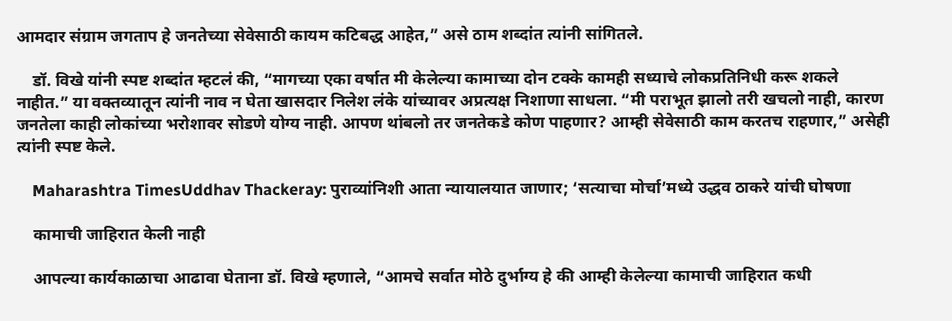आमदार संग्राम जगताप हे जनतेच्या सेवेसाठी कायम कटिबद्ध आहेत,” असे ठाम शब्दांत त्यांनी सांगितले.

    डॉ. विखे यांनी स्पष्ट शब्दांत म्हटलं की, “मागच्या एका वर्षात मी केलेल्या कामाच्या दोन टक्के कामही सध्याचे लोकप्रतिनिधी करू शकले नाहीत.” या वक्तव्यातून त्यांनी नाव न घेता खासदार निलेश लंके यांच्यावर अप्रत्यक्ष निशाणा साधला. “मी पराभूत झालो तरी खचलो नाही, कारण जनतेला काही लोकांच्या भरोशावर सोडणे योग्य नाही. आपण थांबलो तर जनतेकडे कोण पाहणार? आम्ही सेवेसाठी काम करतच राहणार,” असेही त्यांनी स्पष्ट केले.

    Maharashtra TimesUddhav Thackeray: पुराव्यांनिशी आता न्यायालयात जाणार; ‘सत्याचा मोर्चा’मध्ये उद्धव ठाकरे यांची घोषणा

    कामाची जाहिरात केली नाही

    आपल्या कार्यकाळाचा आढावा घेताना डॉ. विखे म्हणाले, “आमचे सर्वात मोठे दुर्भाग्य हे की आम्ही केलेल्या कामाची जाहिरात कधी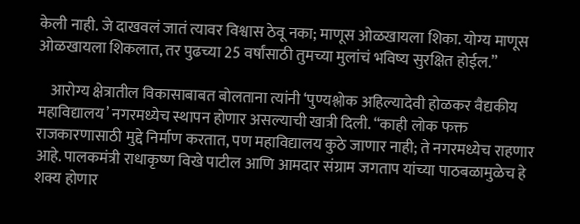केली नाही. जे दाखवलं जातं त्यावर विश्वास ठेवू नका; माणूस ओळखायला शिका. योग्य माणूस ओळखायला शिकलात, तर पुढच्या 25 वर्षांसाठी तुमच्या मुलांचं भविष्य सुरक्षित होईल.”

    आरोग्य क्षेत्रातील विकासाबाबत बोलताना त्यांनी ‘पुण्यश्लोक अहिल्यादेवी होळकर वैद्यकीय महाविद्यालय’ नगरमध्येच स्थापन होणार असल्याची खात्री दिली. “काही लोक फक्त राजकारणासाठी मुद्दे निर्माण करतात, पण महाविद्यालय कुठे जाणार नाही; ते नगरमध्येच राहणार आहे. पालकमंत्री राधाकृष्ण विखे पाटील आणि आमदार संग्राम जगताप यांच्या पाठबळामुळेच हे शक्य होणार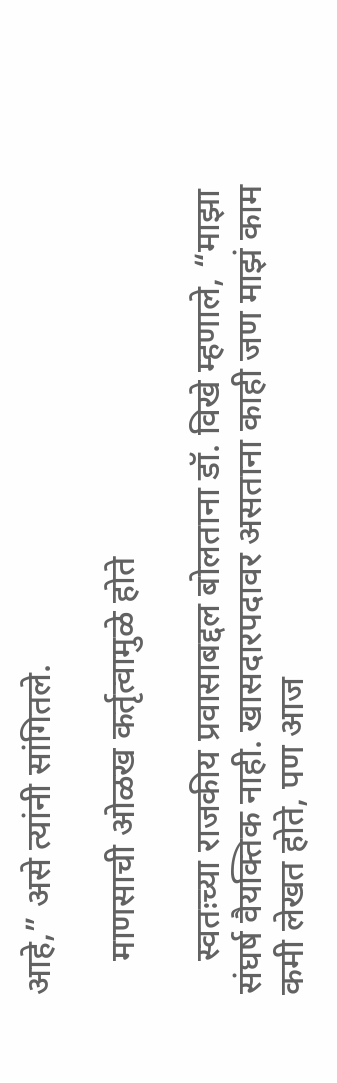आहे,” असे त्यांनी सांगितले.

    माणसाची ओळख कर्तृत्वामुळे होते

    स्वतःच्या राजकीय प्रवासाबद्दल बोलताना डॉ. विखे म्हणाले, “माझा संघर्ष वैयक्तिक नाही. खासदारपदावर असताना काही जण माझं काम कमी लेखत होते, पण आज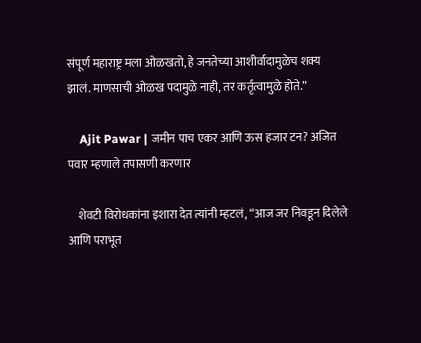संपूर्ण महाराष्ट्र मला ओळखतो, हे जनतेच्या आशीर्वादामुळेच शक्य झालं. माणसाची ओळख पदामुळे नाही, तर कर्तृत्वामुळे होते.”

    Ajit Pawar | जमीन पाच एकर आणि ऊस हजार टन? अजित पवार म्हणाले तपासणी करणार

    शेवटी विरोधकांना इशारा देत त्यांनी म्हटलं, “आज जर निवडून दिलेले आणि पराभूत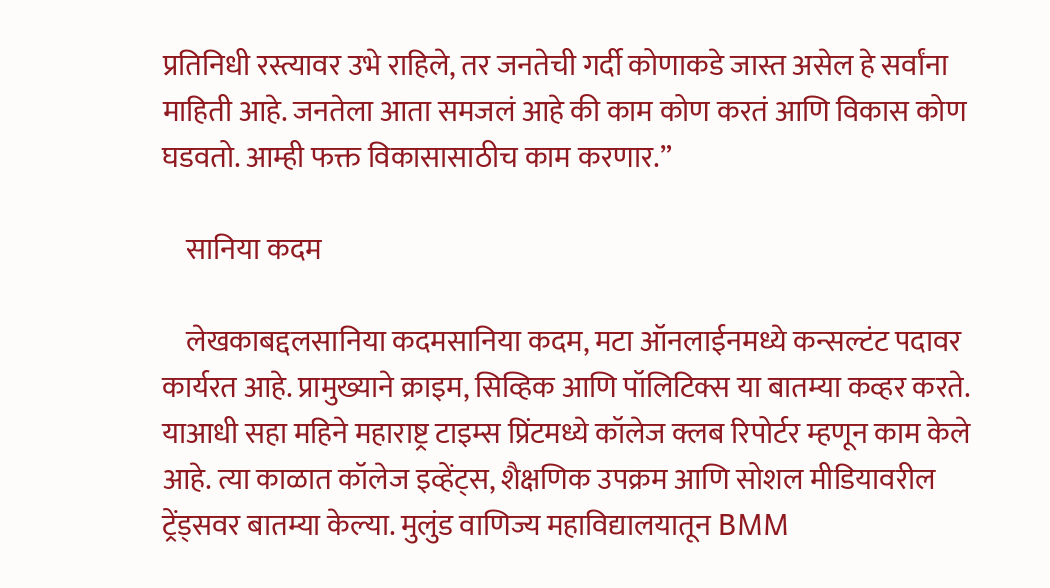प्रतिनिधी रस्त्यावर उभे राहिले, तर जनतेची गर्दी कोणाकडे जास्त असेल हे सर्वांना माहिती आहे. जनतेला आता समजलं आहे की काम कोण करतं आणि विकास कोण घडवतो. आम्ही फक्त विकासासाठीच काम करणार.”

    सानिया कदम

    लेखकाबद्दलसानिया कदमसानिया कदम, मटा ऑनलाईनमध्ये कन्सल्टंट पदावर कार्यरत आहे. प्रामुख्याने क्राइम, सिव्हिक आणि पॉलिटिक्स या बातम्या कव्हर करते. याआधी सहा महिने महाराष्ट्र टाइम्स प्रिंटमध्ये कॉलेज क्लब रिपोर्टर म्हणून काम केले आहे. त्या काळात कॉलेज इव्हेंट्स, शैक्षणिक उपक्रम आणि सोशल मीडियावरील ट्रेंड्सवर बातम्या केल्या. मुलुंड वाणिज्य महाविद्यालयातून BMM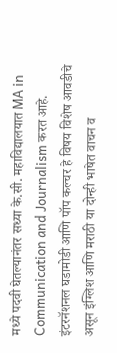मध्ये पदवी घेतल्यानंतर सध्या के.सी. महाविद्यालयात MA in Communication and Journalism करत आहे. इंटरनॅशनल घडामोडी आणि पॉप कल्चर हे विषय विशेष आवडीचे असून इंग्लिश आणि मराठी या दोन्ही भाषेत वाचन व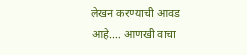लेखन करण्याची आवड आहे.… आणखी वाचा